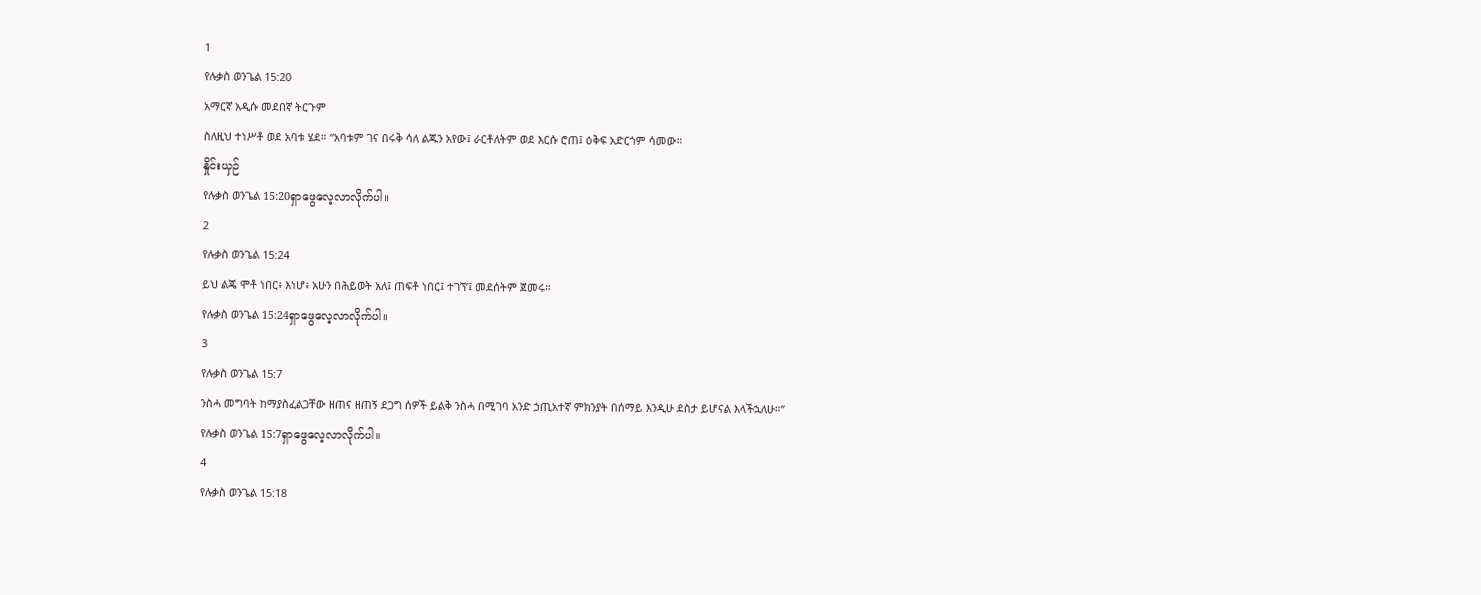1
የሉቃስ ወንጌል 15:20
አማርኛ አዲሱ መደበኛ ትርጉም
ስለዚህ ተነሥቶ ወደ አባቱ ሄደ። “አባቱም ገና በሩቅ ሳለ ልጁን አየው፤ ራርቶለትም ወደ እርሱ ሮጠ፤ ዕቅፍ አድርጎም ሳመው።
နှိုင်းယှဉ်
የሉቃስ ወንጌል 15:20ရှာဖွေလေ့လာလိုက်ပါ။
2
የሉቃስ ወንጌል 15:24
ይህ ልጄ ሞቶ ነበር፥ እነሆ፥ አሁን በሕይወት አለ፤ ጠፍቶ ነበር፤ ተገኘ’፤ መደሰትም ጀመሩ።
የሉቃስ ወንጌል 15:24ရှာဖွေလေ့လာလိုက်ပါ။
3
የሉቃስ ወንጌል 15:7
ንስሓ መግባት ከማያስፈልጋቸው ዘጠና ዘጠኝ ደጋግ ሰዎች ይልቅ ንስሓ በሚገባ አንድ ኃጢአተኛ ምክንያት በሰማይ እንዲሁ ደስታ ይሆናል እላችኋለሁ።”
የሉቃስ ወንጌል 15:7ရှာဖွေလေ့လာလိုက်ပါ။
4
የሉቃስ ወንጌል 15:18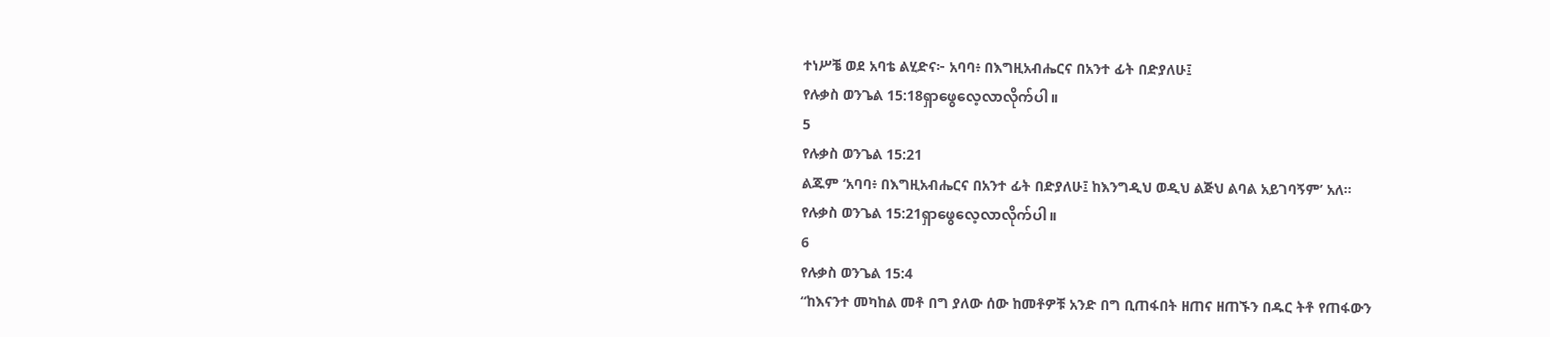ተነሥቼ ወደ አባቴ ልሂድና፦ አባባ፥ በእግዚአብሔርና በአንተ ፊት በድያለሁ፤
የሉቃስ ወንጌል 15:18ရှာဖွေလေ့လာလိုက်ပါ။
5
የሉቃስ ወንጌል 15:21
ልጁም ‘አባባ፥ በእግዚአብሔርና በአንተ ፊት በድያለሁ፤ ከእንግዲህ ወዲህ ልጅህ ልባል አይገባኝም’ አለ።
የሉቃስ ወንጌል 15:21ရှာဖွေလေ့လာလိုက်ပါ။
6
የሉቃስ ወንጌል 15:4
“ከእናንተ መካከል መቶ በግ ያለው ሰው ከመቶዎቹ አንድ በግ ቢጠፋበት ዘጠና ዘጠኙን በዱር ትቶ የጠፋውን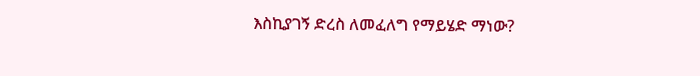እስኪያገኝ ድረስ ለመፈለግ የማይሄድ ማነው?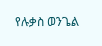የሉቃስ ወንጌል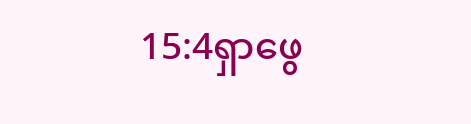15:4ရှာဖွေ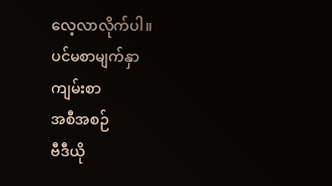လေ့လာလိုက်ပါ။
ပင်မစာမျက်နှာ
ကျမ်းစာ
အစီအစဉ်
ဗီဒီယို